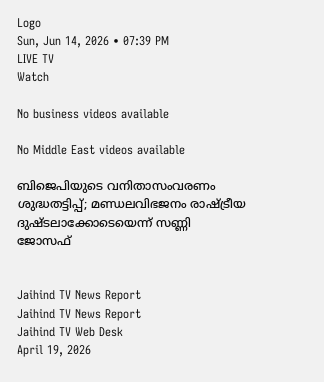Logo
Sun, Jun 14, 2026 • 07:39 PM
LIVE TV
Watch

No business videos available

No Middle East videos available

ബിജെപിയുടെ വനിതാസംവരണം ശുദ്ധതട്ടിപ്പ്; മണ്ഡലവിഭജനം രാഷ്ട്രീയ ദുഷ്ടലാക്കോടെയെന്ന് സണ്ണി ജോസഫ്


Jaihind TV News Report
Jaihind TV News Report
Jaihind TV Web Desk
April 19, 2026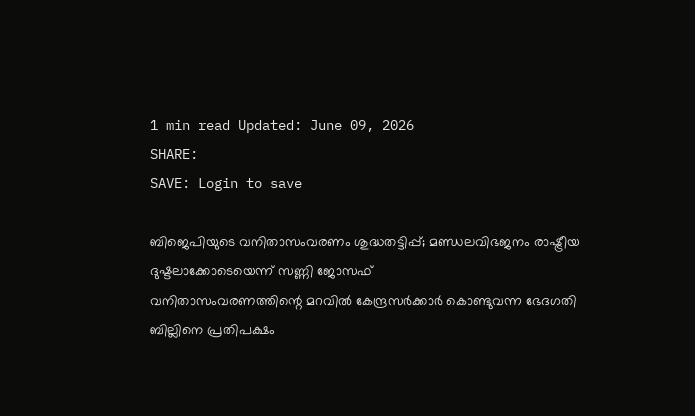1 min read Updated: June 09, 2026
SHARE:
SAVE: Login to save

ബിജെപിയുടെ വനിതാസംവരണം ശുദ്ധതട്ടിപ്പ്; മണ്ഡലവിഭജനം രാഷ്ട്രീയ ദുഷ്ടലാക്കോടെയെന്ന് സണ്ണി ജോസഫ്
വനിതാസംവരണത്തിന്റെ മറവില്‍ കേന്ദ്രസര്‍ക്കാര്‍ കൊണ്ടുവന്ന ഭേദഗതി ബില്ലിനെ പ്രതിപക്ഷം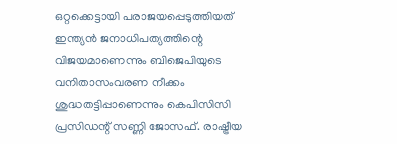ഒറ്റക്കെട്ടായി പരാജയപ്പെടുത്തിയത് ഇന്ത്യന്‍ ജനാധിപത്യത്തിന്റെ വിജയമാണെന്നും ബിജെപിയുടെ വനിതാസംവരണ നീക്കം ശുദ്ധതട്ടിപ്പാണെന്നും കെപിസിസി പ്രസിഡന്റ് സണ്ണി ജോസഫ്. രാഷ്ട്രീയ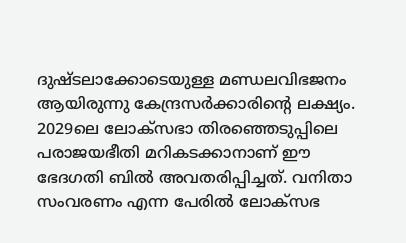ദുഷ്ടലാക്കോടെയുള്ള മണ്ഡലവിഭജനം ആയിരുന്നു കേന്ദ്രസര്‍ക്കാരിന്റെ ലക്ഷ്യം. 2029ലെ ലോക്സഭാ തിരഞ്ഞെടുപ്പിലെ പരാജയഭീതി മറികടക്കാനാണ് ഈ ഭേദഗതി ബില്‍ അവതരിപ്പിച്ചത്. വനിതാ സംവരണം എന്ന പേരില്‍ ലോക്സഭ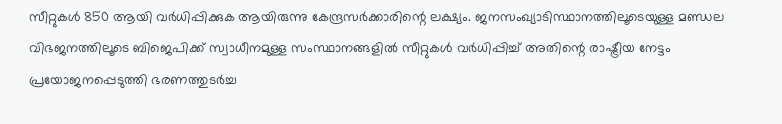സീറ്റുകള്‍ 850 ആയി വര്‍ധിപ്പിക്കുക ആയിരുന്നു കേന്ദ്രസര്‍ക്കാരിന്റെ ലക്ഷ്യം. ജനസംഖ്യാടിസ്ഥാനത്തിലൂടെയുള്ള മണ്ഡല വിഭജനത്തിലൂടെ ബിജെപിക്ക് സ്വാധീനമുള്ള സംസ്ഥാനങ്ങളില്‍ സീറ്റുകള്‍ വര്‍ധിപ്പിച്ച് അതിന്റെ രാഷ്ട്രീയ നേട്ടം പ്രയോജനപ്പെടുത്തി ഭരണത്തുടര്‍ച്ച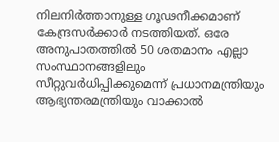നിലനിര്‍ത്താനുള്ള ഗൂഢനീക്കമാണ് കേന്ദ്രസര്‍ക്കാര്‍ നടത്തിയത്. ഒരേ അനുപാതത്തില്‍ 50 ശതമാനം എല്ലാ സംസ്ഥാനങ്ങളിലും സീറ്റുവര്‍ധിപ്പിക്കുമെന്ന് പ്രധാനമന്ത്രിയും ആഭ്യന്തരമന്ത്രിയും വാക്കാല്‍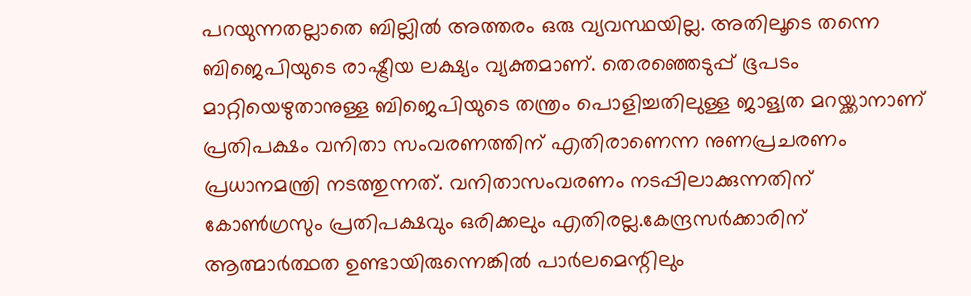പറയുന്നതല്ലാതെ ബില്ലില്‍ അത്തരം ഒരു വ്യവസ്ഥയില്ല. അതിലൂടെ തന്നെ ബിജെപിയുടെ രാഷ്ട്രീയ ലക്ഷ്യം വ്യക്തമാണ്. തെരഞ്ഞെടുപ്പ് ഭൂപടം മാറ്റിയെഴുതാനുള്ള ബിജെപിയുടെ തന്ത്രം പൊളിച്ചതിലുള്ള ജാള്യത മറയ്ക്കാനാണ് പ്രതിപക്ഷം വനിതാ സംവരണത്തിന് എതിരാണെന്ന നുണപ്രചരണം പ്രധാനമന്ത്രി നടത്തുന്നത്. വനിതാസംവരണം നടപ്പിലാക്കുന്നതിന് കോണ്‍ഗ്രസും പ്രതിപക്ഷവും ഒരിക്കലും എതിരല്ല.കേന്ദ്രസര്‍ക്കാരിന് ആത്മാര്‍ത്ഥത ഉണ്ടായിരുന്നെങ്കില്‍ പാര്‍ലമെന്റിലും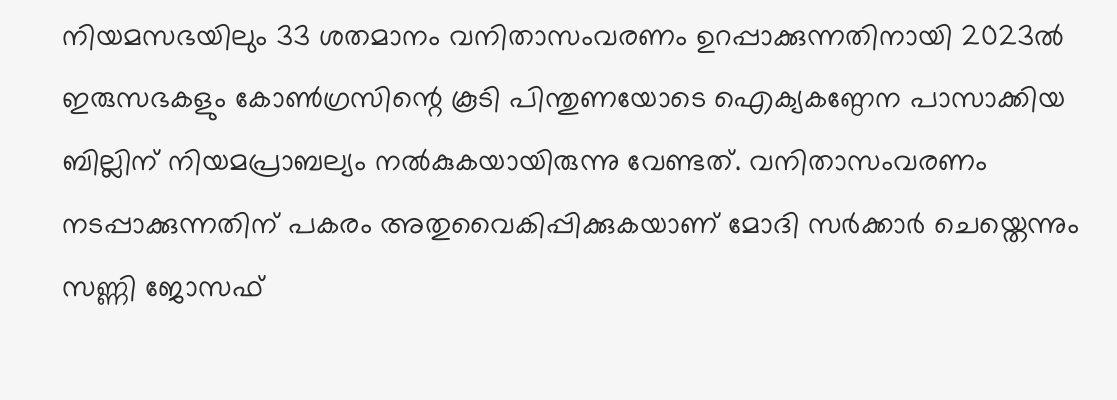നിയമസഭയിലും 33 ശതമാനം വനിതാസംവരണം ഉറപ്പാക്കുന്നതിനായി 2023ല്‍ ഇരുസഭകളും കോണ്‍ഗ്രസിന്റെ കൂടി പിന്തുണയോടെ ഐക്യകണ്ഠേന പാസാക്കിയ ബില്ലിന് നിയമപ്രാബല്യം നല്‍കുകയായിരുന്നു വേണ്ടത്. വനിതാസംവരണം നടപ്പാക്കുന്നതിന് പകരം അതുവൈകിപ്പിക്കുകയാണ് മോദി സര്‍ക്കാര്‍ ചെയ്തെന്നും സണ്ണി ജോസഫ്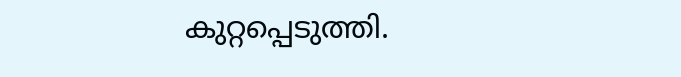കുറ്റപ്പെടുത്തി.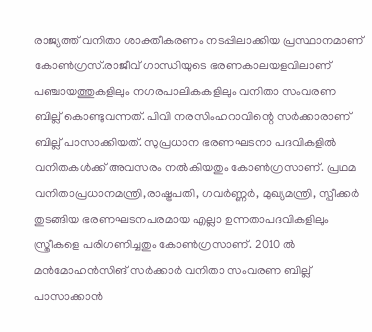രാജ്യത്ത് വനിതാ ശാക്തീകരണം നടപ്പിലാക്കിയ പ്രസ്ഥാനമാണ് കോണ്‍ഗ്രസ്.രാജീവ് ഗാന്ധിയുടെ ഭരണകാലയളവിലാണ് പഞ്ചായത്തുകളിലും നഗരപാലികകളിലും വനിതാ സംവരണ ബില്ല് കൊണ്ടുവന്നത്. പിവി നരസിംഹറാവിന്റെ സര്‍ക്കാരാണ് ബില്ല് പാസാക്കിയത്. സുപ്രധാന ഭരണഘടനാ പദവികളില്‍ വനിതകള്‍ക്ക് അവസരം നല്‍കിയതും കോണ്‍ഗ്രസാണ്. പ്രഥമ വനിതാപ്രധാനമന്ത്രി,രാഷ്ട്രപതി, ഗവര്‍ണ്ണര്‍, മുഖ്യമന്ത്രി, സ്പീക്കര്‍ തുടങ്ങിയ ഭരണഘടനപരമായ എല്ലാ ഉന്നതാപദവികളിലും സ്ത്രീകളെ പരിഗണിച്ചതും കോണ്‍ഗ്രസാണ്. 2010 ല്‍ മന്‍മോഹന്‍സിങ് സര്‍ക്കാര്‍ വനിതാ സംവരണ ബില്ല് പാസാക്കാന്‍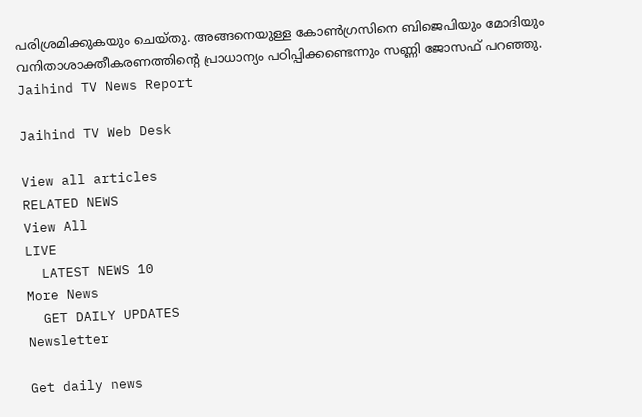പരിശ്രമിക്കുകയും ചെയ്തു. അങ്ങനെയുള്ള കോണ്‍ഗ്രസിനെ ബിജെപിയും മോദിയും വനിതാശാക്തീകരണത്തിന്റെ പ്രാധാന്യം പഠിപ്പിക്കണ്ടെന്നും സണ്ണി ജോസഫ് പറഞ്ഞു.
Jaihind TV News Report

Jaihind TV Web Desk

View all articles
RELATED NEWS
View All
LIVE
  LATEST NEWS 10
More News
  GET DAILY UPDATES
Newsletter

Get daily news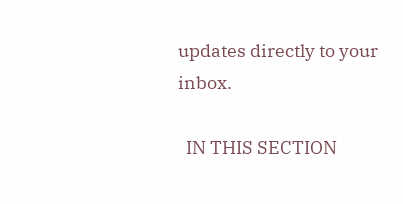updates directly to your inbox.

  IN THIS SECTION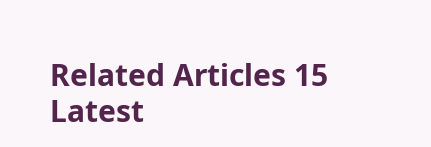Related Articles 15
Latest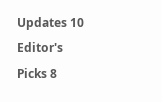Updates 10
Editor's Picks 8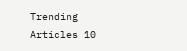Trending Articles 10